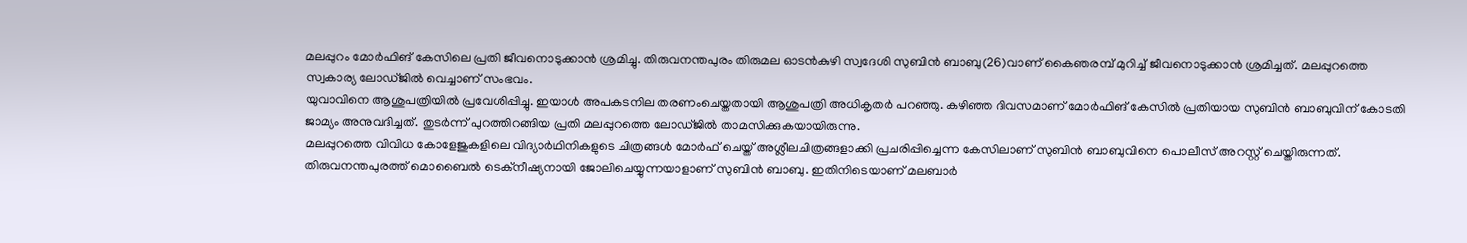മലപ്പുറം മോർഫിങ് കേസിലെ പ്രതി ജീവനൊടുക്കാൻ ശ്രമിച്ചു. തിരുവനന്തപുരം തിരുമല ഓടൻകുഴി സ്വദേശി സുബിൻ ബാബു(26)വാണ് കൈഞരമ്പ് മുറിച്ച് ജീവനൊടുക്കാൻ ശ്രമിച്ചത്. മലപ്പുറത്തെ സ്വകാര്യ ലോഡ്ജിൽ വെച്ചാണ് സംഭവം.
യുവാവിനെ ആശുപത്രിയിൽ പ്രവേശിപ്പിച്ചു. ഇയാൾ അപകടനില തരണംചെയ്തതായി ആശുപത്രി അധികൃതർ പറഞ്ഞു. കഴിഞ്ഞ ദിവസമാണ് മോർഫിങ് കേസിൽ പ്രതിയായ സുബിൻ ബാബുവിന് കോടതി ജാമ്യം അനുവദിച്ചത്. തുടർന്ന് പുറത്തിറങ്ങിയ പ്രതി മലപ്പുറത്തെ ലോഡ്ജിൽ താമസിക്കുകയായിരുന്നു.
മലപ്പുറത്തെ വിവിധ കോളേജുകളിലെ വിദ്യാർഥിനികളുടെ ചിത്രങ്ങൾ മോർഫ് ചെയ്ത് അശ്ലീലചിത്രങ്ങളാക്കി പ്രചരിപ്പിച്ചെന്ന കേസിലാണ് സുബിൻ ബാബുവിനെ പൊലീസ് അറസ്റ്റ് ചെയ്തിരുന്നത്.
തിരുവനന്തപുരത്ത് മൊബൈൽ ടെക്നീഷ്യനായി ജോലിചെയ്യുന്നയാളാണ് സുബിൻ ബാബു. ഇതിനിടെയാണ് മലബാർ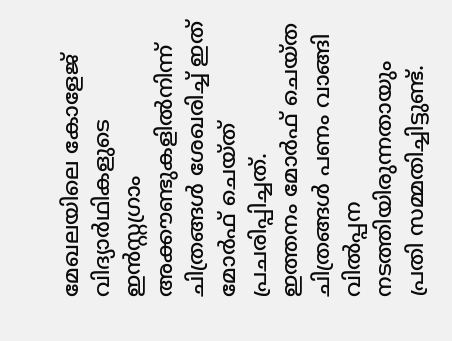മേഖലയിലെ കോളേജ് വിദ്യാർഥികളുടെ ഇൻസ്റ്റഗ്രാം അക്കൗണ്ടുകളിൽനിന്ന് ചിത്രങ്ങൾ ശേഖരിച്ച് ഇത് മോർഫ് ചെയ്ത് പ്രചരിപ്പിച്ചത്.
ഇത്തനം മോർഫ് ചെയ്ത ചിത്രങ്ങൾ പണം വാങ്ങി വിൽപ്പന നടത്തിയിരുന്നതായും പ്രതി സമ്മതിച്ചിട്ടുണ്ട്.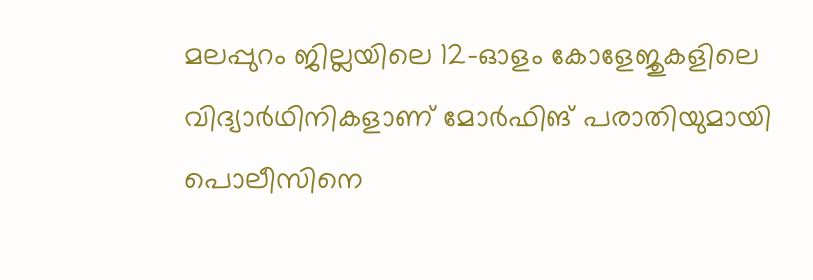മലപ്പുറം ജില്ലയിലെ 12-ഓളം കോളേജുകളിലെ വിദ്യാർഥിനികളാണ് മോർഫിങ് പരാതിയുമായി പൊലീസിനെ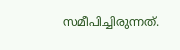സമീപിച്ചിരുന്നത്.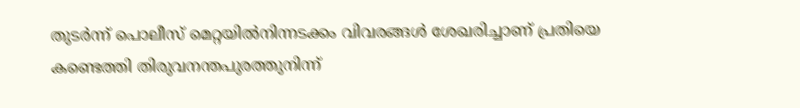തുടർന്ന് പൊലീസ് മെറ്റയിൽനിന്നടക്കം വിവരങ്ങൾ ശേഖരിച്ചാണ് പ്രതിയെ കണ്ടെത്തി തിരുവനന്തപുരത്തുനിന്ന്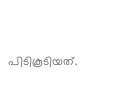പിടികൂടിയത്.